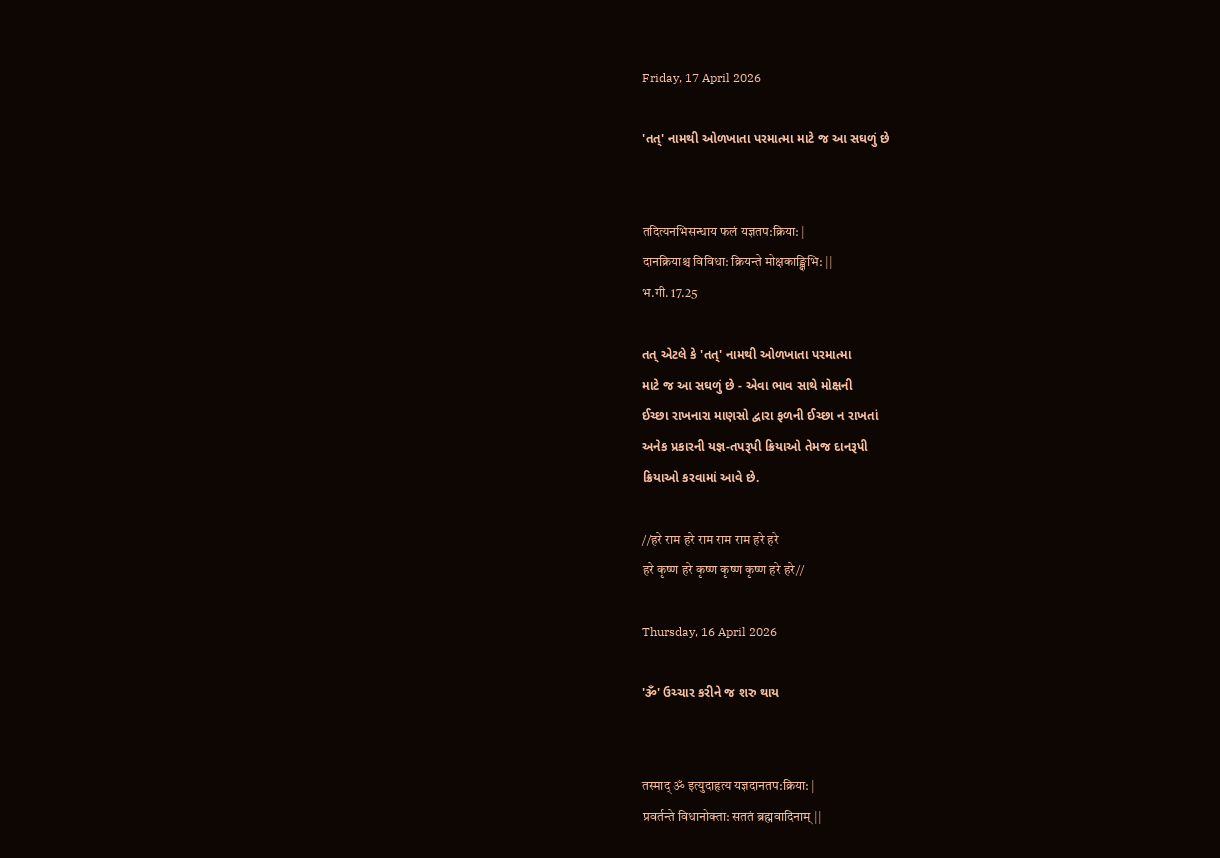Friday, 17 April 2026

'તત્' નામથી ઓળખાતા પરમાત્મા માટે જ આ સઘળું છે


तदित्यनभिसन्धाय फलं यज्ञतप:क्रिया: |
दानक्रियाश्च विविधा: क्रियन्ते मोक्षकाङ्क्षिभि: ||
भ.गी. 17.25

તત્ એટલે કે 'તત્' નામથી ઓળખાતા પરમાત્મા
માટે જ આ સઘળું છે - એવા ભાવ સાથે મોક્ષની
ઈચ્છા રાખનારા માણસો દ્વારા ફળની ઈચ્છા ન રાખતાં
અનેક પ્રકારની યજ્ઞ-તપરૂપી ક્રિયાઓ તેમજ દાનરૂપી
ક્રિયાઓ કરવામાં આવે છે.

//हरे राम हरे राम राम राम हरे हरे
हरे कृष्ण हरे कृष्ण कृष्ण कृष्ण हरे हरे//

Thursday, 16 April 2026

'ૐ' ઉચ્ચાર કરીને જ શરુ થાય


तस्माद् ॐ इत्युदाहृत्य यज्ञदानतप:क्रिया: |
प्रवर्तन्ते विधानोक्ता: सततं ब्रह्मवादिनाम् ||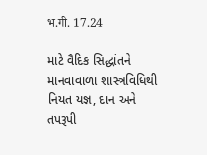भ.गी. 17.24

માટે વૈદિક સિદ્ધાંતને માનવાવાળા શાસ્ત્રવિધિથી
નિયત યજ્ઞ, દાન અને તપરૂપી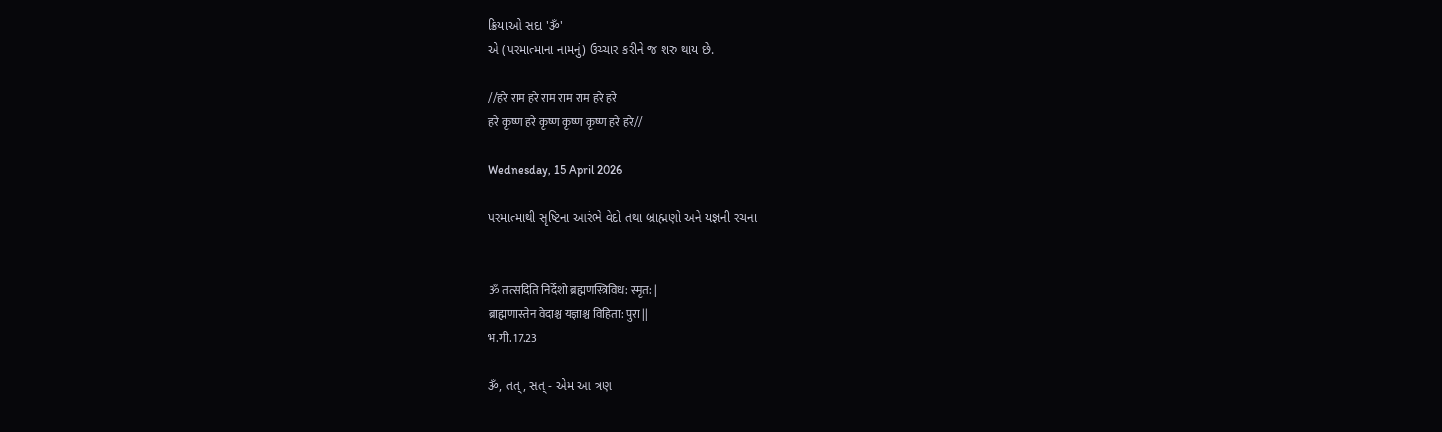ક્રિયાઓ સદા 'ૐ'
એ (પરમાત્માના નામનું) ઉચ્ચાર કરીને જ શરુ થાય છે.

//हरे राम हरे राम राम राम हरे हरे
हरे कृष्ण हरे कृष्ण कृष्ण कृष्ण हरे हरे//

Wednesday, 15 April 2026

પરમાત્માથી સૃષ્ટિના આરંભે વેદો તથા બ્રાહ્મણો અને યજ્ઞની રચના


ॐ तत्सदिति निर्देशो ब्रह्मणस्त्रिविध: स्मृत: |
ब्राह्मणास्तेन वेदाश्च यज्ञाश्च विहिता: पुरा ||
भ.गी. 17.23

ૐ, તત્, સત્ - એમ આ ત્રણ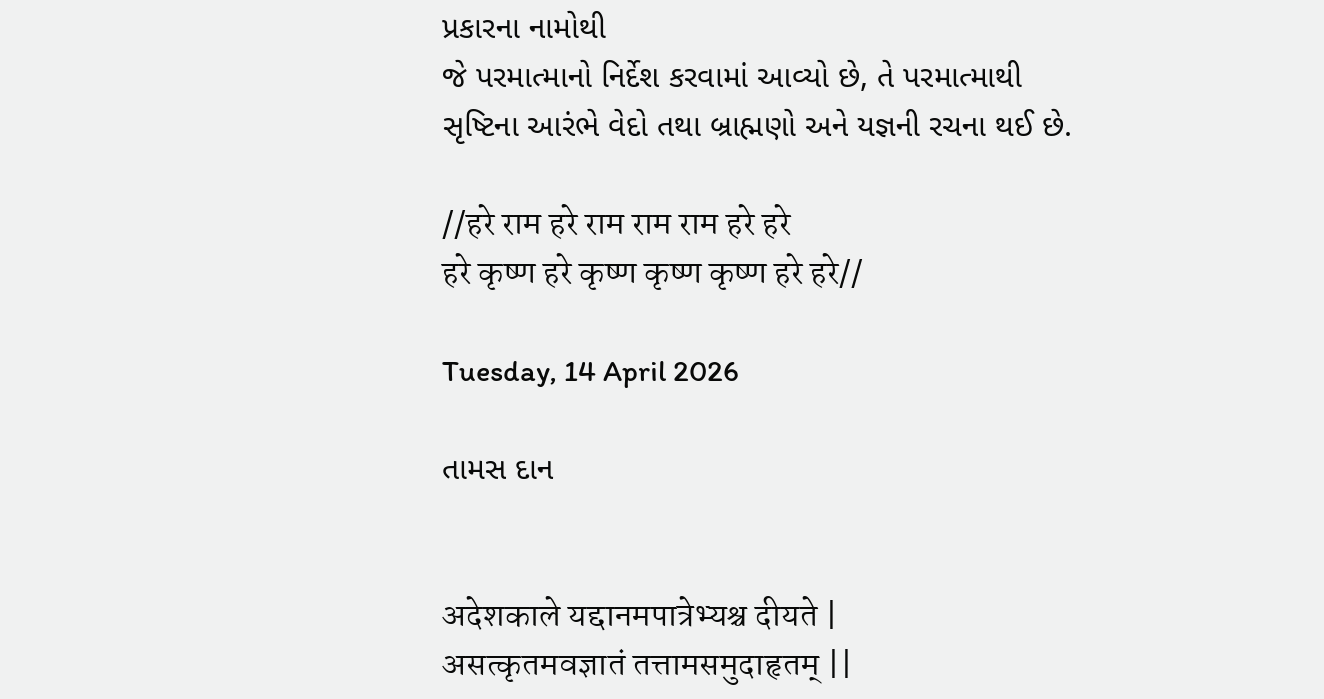પ્રકારના નામોથી
જે પરમાત્માનો નિર્દેશ કરવામાં આવ્યો છે, તે પરમાત્માથી
સૃષ્ટિના આરંભે વેદો તથા બ્રાહ્મણો અને યજ્ઞની રચના થઈ છે.

//हरे राम हरे राम राम राम हरे हरे
हरे कृष्ण हरे कृष्ण कृष्ण कृष्ण हरे हरे//

Tuesday, 14 April 2026

તામસ દાન


अदेशकाले यद्दानमपात्रेभ्यश्च दीयते |
असत्कृतमवज्ञातं तत्तामसमुदाहृतम् ||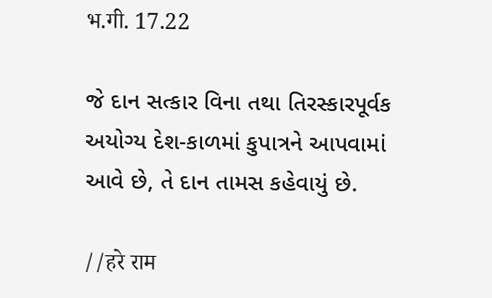भ.गी. 17.22

જે દાન સત્કાર વિના તથા તિરસ્કારપૂર્વક
અયોગ્ય દેશ-કાળમાં કુપાત્રને આપવામાં
આવે છે, તે દાન તામસ કહેવાયું છે.

//हरे राम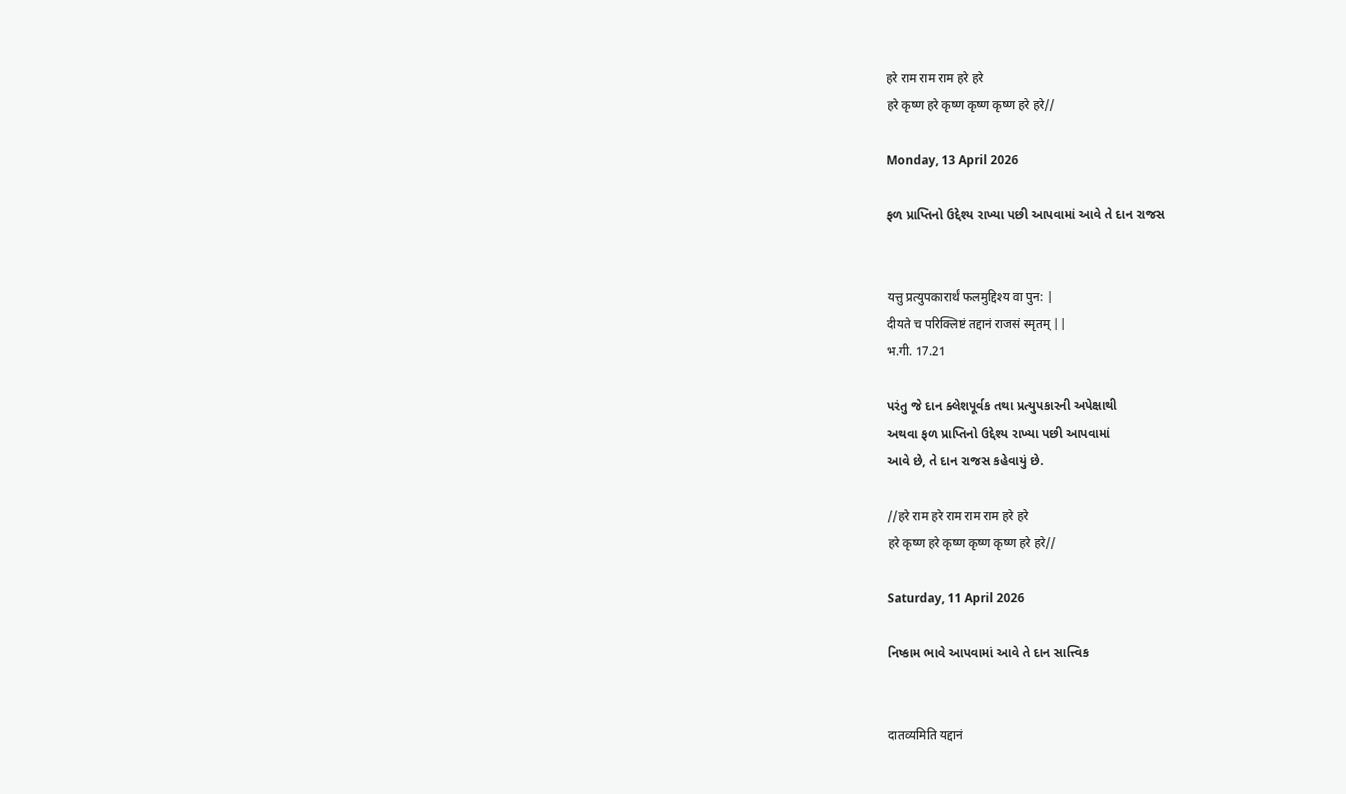हरे राम राम राम हरे हरे
हरे कृष्ण हरे कृष्ण कृष्ण कृष्ण हरे हरे//

Monday, 13 April 2026

ફળ પ્રાપ્તિનો ઉદ્દેશ્ય રાખ્યા પછી આપવામાં આવે તે દાન રાજસ


यत्तु प्रत्युपकारार्थं फलमुद्दिश्य वा पुन: |
दीयते च परिक्लिष्टं तद्दानं राजसं स्मृतम् ||
भ.गी. 17.21

પરંતુ જે દાન ક્લેશપૂર્વક તથા પ્રત્યુપકારની અપેક્ષાથી
અથવા ફળ પ્રાપ્તિનો ઉદ્દેશ્ય રાખ્યા પછી આપવામાં
આવે છે, તે દાન રાજસ કહેવાયું છે.

//हरे राम हरे राम राम राम हरे हरे
हरे कृष्ण हरे कृष्ण कृष्ण कृष्ण हरे हरे//

Saturday, 11 April 2026

નિષ્કામ ભાવે આપવામાં આવે તે દાન સાત્ત્વિક


दातव्यमिति यद्दानं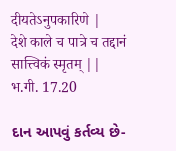दीयतेऽनुपकारिणे |
देशे काले च पात्रे च तद्दानं सात्त्विकं स्मृतम् ||
भ.गी. 17.20

દાન આપવું કર્તવ્ય છે-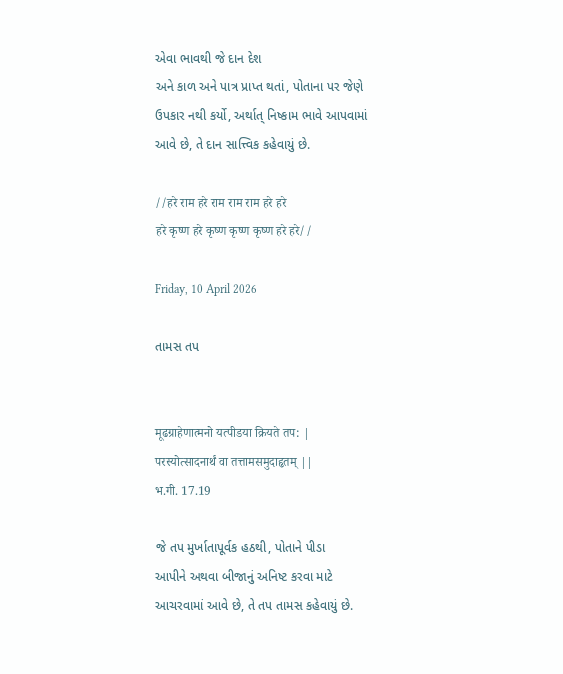એવા ભાવથી જે દાન દેશ
અને કાળ અને પાત્ર પ્રાપ્ત થતાં, પોતાના પર જેણે
ઉપકાર નથી કર્યો, અર્થાત્ નિષ્કામ ભાવે આપવામાં
આવે છે, તે દાન સાત્ત્વિક કહેવાયું છે.

//हरे राम हरे राम राम राम हरे हरे
हरे कृष्ण हरे कृष्ण कृष्ण कृष्ण हरे हरे//

Friday, 10 April 2026

તામસ તપ


मूढग्राहेणात्मनो यत्पीडया क्रियते तप: |
परस्योत्सादनार्थं वा तत्तामसमुदाहृतम् ||
भ.गी. 17.19

જે તપ મુર્ખાતાપૂર્વક હઠથી, પોતાને પીડા
આપીને અથવા બીજાનું અનિષ્ટ કરવા માટે
આચરવામાં આવે છે, તે તપ તામસ કહેવાયું છે.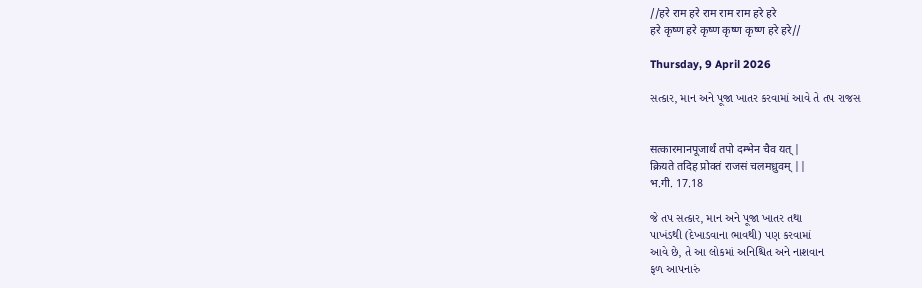//हरे राम हरे राम राम राम हरे हरे
हरे कृष्ण हरे कृष्ण कृष्ण कृष्ण हरे हरे//

Thursday, 9 April 2026

સત્કાર, માન અને પૂજા ખાતર કરવામાં આવે તે તપ રાજસ


सत्कारमानपूजार्थं तपो दम्भेन चैव यत् |
क्रियते तदिह प्रोक्तं राजसं चलमध्रुवम् ||
भ.गी. 17.18

જે તપ સત્કાર, માન અને પૂજા ખાતર તથા
પાખંડથી (દેખાડવાના ભાવથી) પણ કરવામાં
આવે છે, તે આ લોકમાં અનિશ્ચિત અને નાશવાન
ફળ આપનારું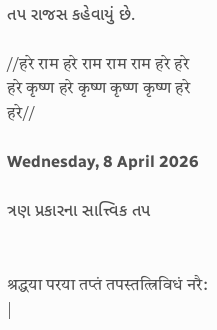તપ રાજસ કહેવાયું છે.

//हरे राम हरे राम राम राम हरे हरे
हरे कृष्ण हरे कृष्ण कृष्ण कृष्ण हरे हरे//

Wednesday, 8 April 2026

ત્રણ પ્રકારના સાત્ત્વિક તપ


श्रद्धया परया तप्तं तपस्तत्त्रिविधं नरै: |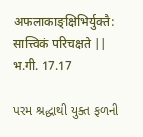अफलाकाङ्क्षिभिर्युक्तै: सात्त्विकं परिचक्षते ||
भ.गी. 17.17

પરમ શ્રદ્ધાથી યુક્ત ફળની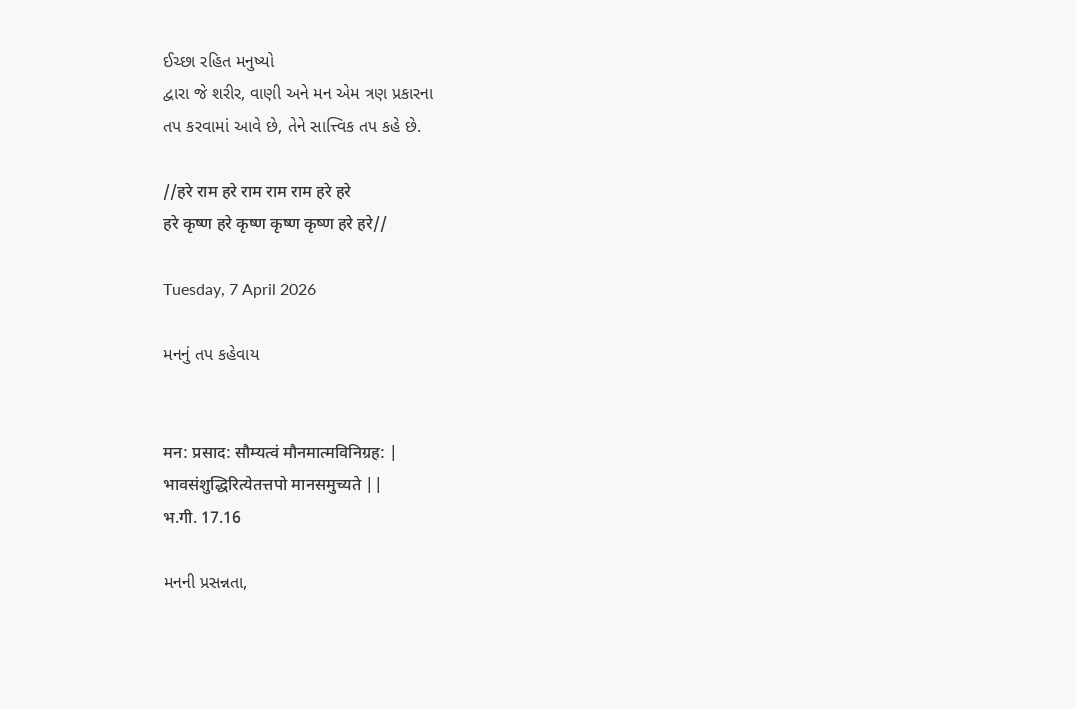ઈચ્છા રહિત મનુષ્યો
દ્વારા જે શરીર, વાણી અને મન એમ ત્રણ પ્રકારના
તપ કરવામાં આવે છે, તેને સાત્ત્વિક તપ કહે છે.

//हरे राम हरे राम राम राम हरे हरे
हरे कृष्ण हरे कृष्ण कृष्ण कृष्ण हरे हरे//

Tuesday, 7 April 2026

મનનું તપ કહેવાય


मन: प्रसाद: सौम्यत्वं मौनमात्मविनिग्रह: |
भावसंशुद्धिरित्येतत्तपो मानसमुच्यते ||
भ.गी. 17.16

મનની પ્રસન્નતા,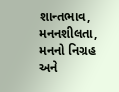શાન્તભાવ, મનનશીલતા,
મનનો નિગ્રહ અને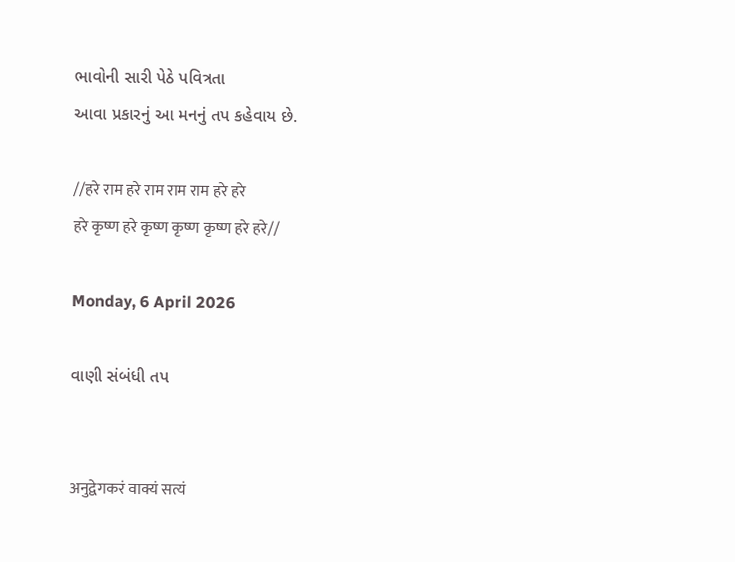ભાવોની સારી પેઠે પવિત્રતા
આવા પ્રકારનું આ મનનું તપ કહેવાય છે.

//हरे राम हरे राम राम राम हरे हरे
हरे कृष्ण हरे कृष्ण कृष्ण कृष्ण हरे हरे//

Monday, 6 April 2026

વાણી સંબંધી તપ


अनुद्वेगकरं वाक्यं सत्यं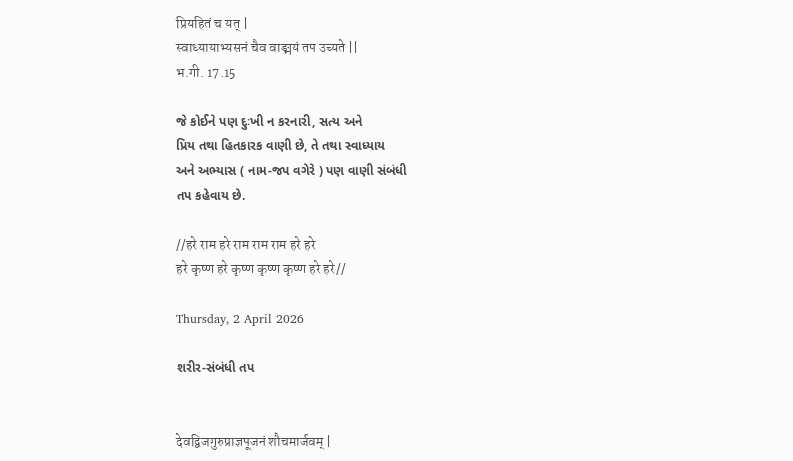प्रियहितं च यत् |
स्वाध्यायाभ्यसनं चैव वाङ्मयं तप उच्यते ||
भ.गी. 17.15

જે કોઈને પણ દુઃખી ન કરનારી, સત્ય અને
પ્રિય તથા હિતકારક વાણી છે, તે તથા સ્વાધ્યાય
અને અભ્યાસ ( નામ-જપ વગેરે ) પણ વાણી સંબંધી
તપ કહેવાય છે.

//हरे राम हरे राम राम राम हरे हरे
हरे कृष्ण हरे कृष्ण कृष्ण कृष्ण हरे हरे//

Thursday, 2 April 2026

શરીર-સંબંધી તપ


देवद्विजगुरुप्राज्ञपूजनं शौचमार्जवम् |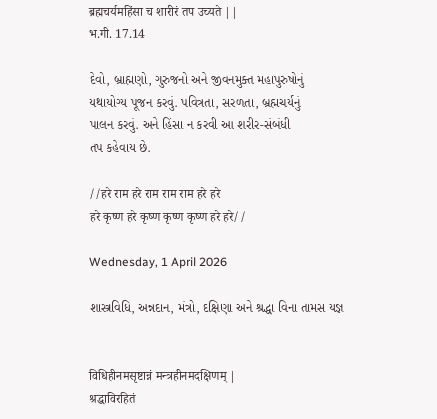ब्रह्मचर्यमहिंसा च शारीरं तप उच्यते ||
भ.गी. 17.14

દેવો, બ્રાહ્મણો, ગુરુજનો અને જીવનમુક્ત મહાપુરુષોનું
યથાયોગ્ય પૂજન કરવું. પવિત્રતા, સરળતા, બ્રહ્મચર્યનું
પાલન કરવું. અને હિંસા ન કરવી આ શરીર-સંબંધી
તપ કહેવાય છે.

//हरे राम हरे राम राम राम हरे हरे
हरे कृष्ण हरे कृष्ण कृष्ण कृष्ण हरे हरे//

Wednesday, 1 April 2026

શાસ્ત્રવિધિ, અન્નદાન, મંત્રો, દક્ષિણા અને શ્રદ્ધા વિના તામસ યજ્ઞ


विधिहीनमसृष्टान्नं मन्त्रहीनमदक्षिणम् |
श्रद्धाविरहितं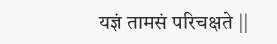यज्ञं तामसं परिचक्षते ||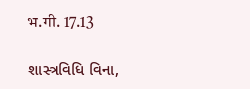भ.गी. 17.13

શાસ્ત્રવિધિ વિના,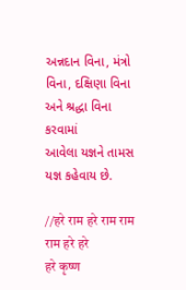અન્નદાન વિના, મંત્રો
વિના, દક્ષિણા વિના અને શ્રદ્ધા વિના કરવામાં
આવેલા યજ્ઞને તામસ યજ્ઞ કહેવાય છે.

//हरे राम हरे राम राम राम हरे हरे
हरे कृष्ण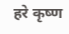हरे कृष्ण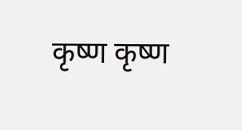कृष्ण कृष्ण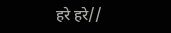हरे हरे//